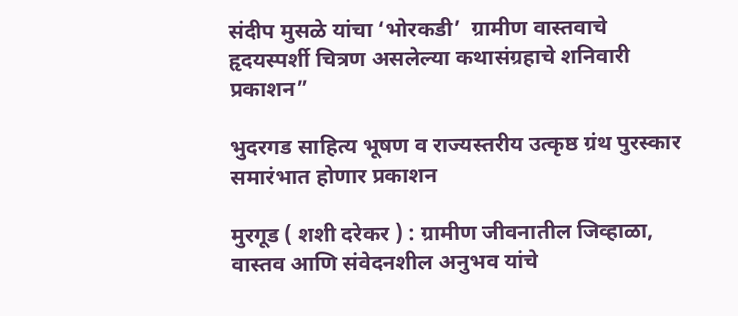संदीप मुसळे यांचा ‘भोरकडी’  ग्रामीण वास्तवाचे हृदयस्पर्शी चित्रण असलेल्या कथासंग्रहाचे शनिवारी प्रकाशन”

भुदरगड साहित्य भूषण व राज्यस्तरीय उत्कृष्ठ ग्रंथ पुरस्कार समारंभात होणार प्रकाशन

मुरगूड ( शशी दरेकर ) : ग्रामीण जीवनातील जिव्हाळा, वास्तव आणि संवेदनशील अनुभव यांचे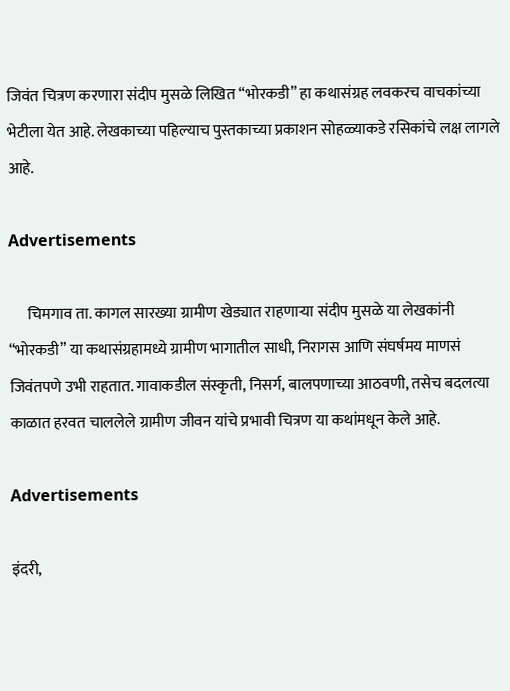जिवंत चित्रण करणारा संदीप मुसळे लिखित “भोरकडी” हा कथासंग्रह लवकरच वाचकांच्या भेटीला येत आहे. लेखकाच्या पहिल्याच पुस्तकाच्या प्रकाशन सोहळ्याकडे रसिकांचे लक्ष लागले आहे.

Advertisements

      चिमगाव ता. कागल सारख्या ग्रामीण खेड्यात राहणाऱ्या संदीप मुसळे या लेखकांनी “भोरकडी” या कथासंग्रहामध्ये ग्रामीण भागातील साधी, निरागस आणि संघर्षमय माणसं जिवंतपणे उभी राहतात. गावाकडील संस्कृती, निसर्ग, बालपणाच्या आठवणी, तसेच बदलत्या काळात हरवत चाललेले ग्रामीण जीवन यांचे प्रभावी चित्रण या कथांमधून केले आहे.

Advertisements

इंदरी,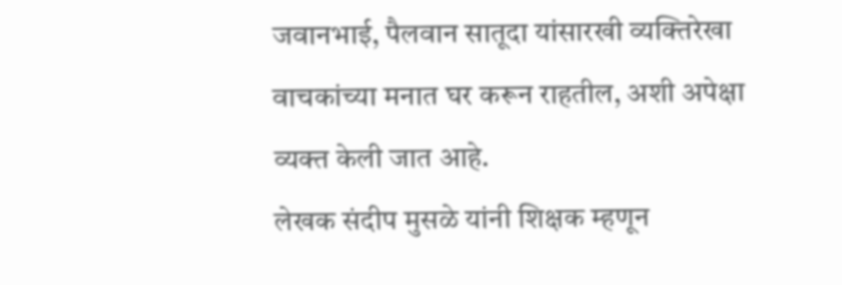जवानभाई, पैलवान सातूदा यांसारखी व्यक्तिरेखा वाचकांच्या मनात घर करून राहतील, अशी अपेक्षा व्यक्त केली जात आहे.
लेखक संदीप मुसळे यांनी शिक्षक म्हणून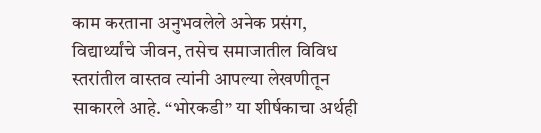काम करताना अनुभवलेले अनेक प्रसंग, विद्यार्थ्यांचे जीवन, तसेच समाजातील विविध स्तरांतील वास्तव त्यांनी आपल्या लेखणीतून साकारले आहे. “भोरकडी” या शीर्षकाचा अर्थही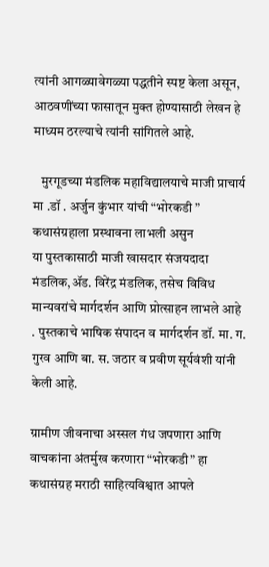त्यांनी आगळ्यावेगळ्या पद्धतीने स्पष्ट केला असून, आठवणींच्या फासातून मुक्त होण्यासाठी लेखन हे माध्यम ठरल्याचे त्यांनी सांगितले आहे.

   मुरगूडच्या मंडलिक महाविद्यालयाचे माजी प्राचार्य मा .डॉ . अर्जुन कुंभार यांची “भोरकडी ” कथासंग्रहाला प्रस्थावना लाभली असुन
या पुस्तकासाठी माजी खासदार संजयदादा मंडलिक,ॲड. विरेंद्र मंडलिक, तसेच विविध मान्यवरांचे मार्गदर्शन आणि प्रोत्साहन लाभले आहे . पुस्तकाचे भाषिक संपादन व मार्गदर्शन डॉ. मा. ग. गुरव आणि बा. स. जठार व प्रवीण सूर्यवंशी यांनी केली आहे.

ग्रामीण जीवनाचा अस्सल गंध जपणारा आणि वाचकांना अंतर्मुख करणारा “भोरकडी” हा कथासंग्रह मराठी साहित्यविश्वात आपले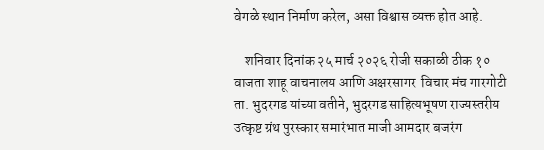वेगळे स्थान निर्माण करेल, असा विश्वास व्यक्त होत आहे.

    शनिवार दिनांक २५ मार्च २०२६ रोजी सकाळी ठीक १० वाजता शाहू वाचनालय आणि अक्षरसागर  विचार मंच गारगोटी ता. भुदरगड यांच्या वतीने, भुदरगड साहित्यभूषण राज्यस्तरीय उत्कृष्ट ग्रंथ पुरस्कार समारंभात माजी आमदार बजरंग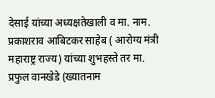देसाई यांच्या अध्यक्षतेखाली व मा. नाम. प्रकाशराव आबिटकर साहेब ( आरोग्य मंत्री महाराष्ट्र राज्य) यांच्या शुभहस्ते तर मा. प्रफुल वानखेडे (ख्यातनाम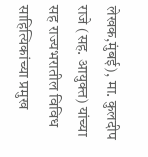लेखक,मुंबई), मा. कुलदीप राजे (सह. आयुक्त) यांच्या सह राज्यभरातील विविध साहित्यिकांच्या प्रमुख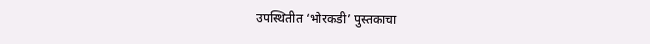उपस्थितीत ‘भोरकडी’ पुस्तकाचा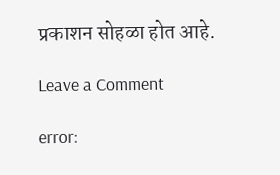प्रकाशन सोहळा होत आहे.

Leave a Comment

error: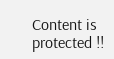Content is protected !!